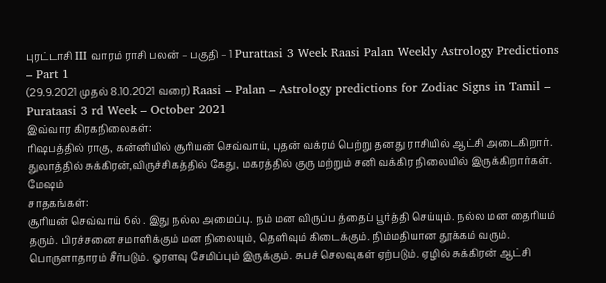புரட்டாசி III வாரம் ராசி பலன் – பகுதி – 1 Purattasi 3 Week Raasi Palan Weekly Astrology Predictions – Part 1
(29.9.2021 முதல் 8.10.2021 வரை) Raasi – Palan – Astrology predictions for Zodiac Signs in Tamil – Purataasi 3 rd Week – October 2021
இவ்வார கிரகநிலைகள்:
ரிஷபத்தில் ராகு, கன்னியில் சூரியன் செவ்வாய், புதன் வக்ரம் பெற்று தனது ராசியில் ஆட்சி அடைகிறார். துலாத்தில் சுக்கிரன்,விருச்சிகத்தில் கேது, மகரத்தில் குரு மற்றும் சனி வக்கிர நிலையில் இருக்கிறார்கள்.
மேஷம்
சாதகங்கள்:
சூரியன் செவ்வாய் 6ல் . இது நல்ல அமைப்பு. நம் மன விருப்ப த்தைப் பூர்த்தி செய்யும். நல்ல மன தைரியம் தரும். பிரச்சனை சமாளிக்கும் மன நிலையும், தெளிவும் கிடைக்கும். நிம்மதியான தூக்கம் வரும். பொருளாதாரம் சீர்படும். ஓரளவு சேமிப்பும் இருக்கும். சுபச் செலவுகள் ஏற்படும். ஏழில் சுக்கிரன் ஆட்சி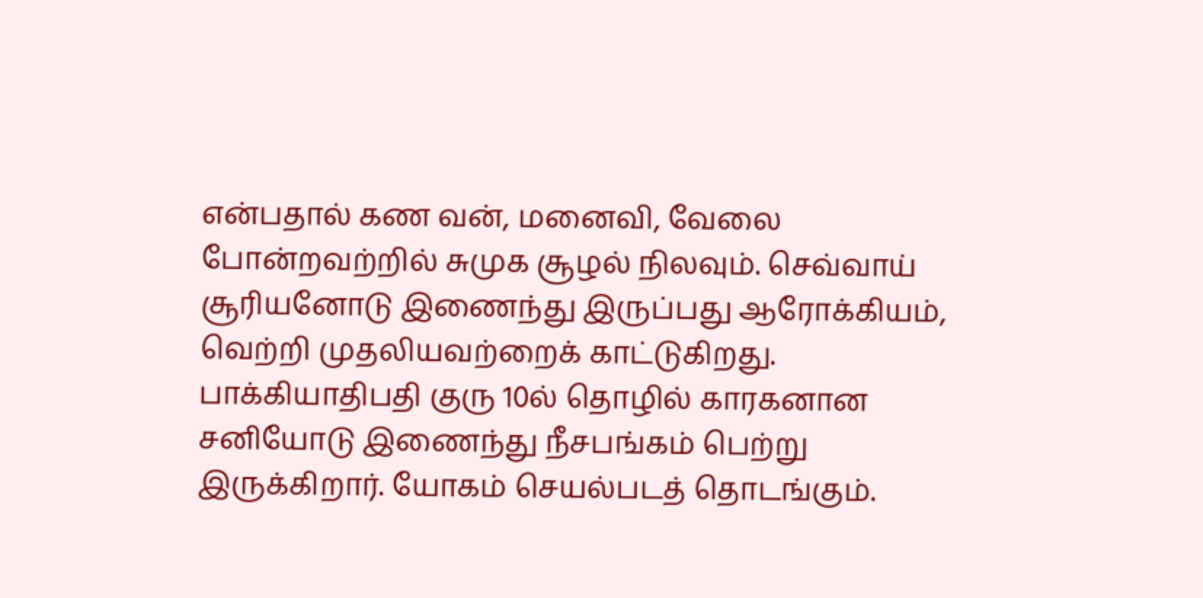என்பதால் கண வன், மனைவி, வேலை போன்றவற்றில் சுமுக சூழல் நிலவும். செவ்வாய் சூரியனோடு இணைந்து இருப்பது ஆரோக்கியம், வெற்றி முதலியவற்றைக் காட்டுகிறது. பாக்கியாதிபதி குரு 10ல் தொழில் காரகனான சனியோடு இணைந்து நீசபங்கம் பெற்று இருக்கிறார். யோகம் செயல்படத் தொடங்கும்.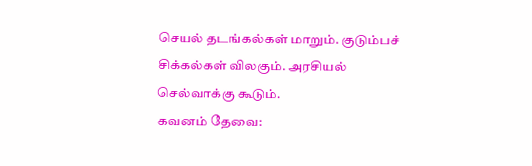செயல் தடங்கல்கள் மாறும். குடும்பச் சிக்கல்கள் விலகும். அரசியல் செல்வாக்கு கூடும்.
கவனம் தேவை: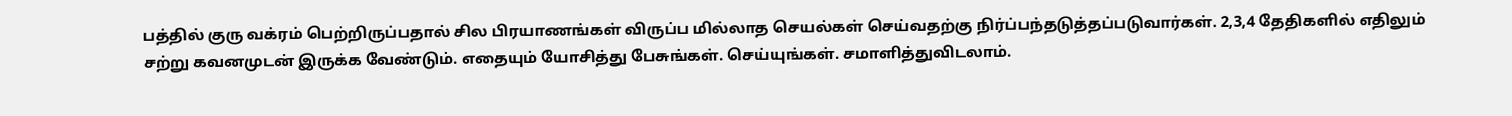பத்தில் குரு வக்ரம் பெற்றிருப்பதால் சில பிரயாணங்கள் விருப்ப மில்லாத செயல்கள் செய்வதற்கு நிர்ப்பந்தடுத்தப்படுவார்கள். 2,3,4 தேதிகளில் எதிலும் சற்று கவனமுடன் இருக்க வேண்டும். எதையும் யோசித்து பேசுங்கள். செய்யுங்கள். சமாளித்துவிடலாம்.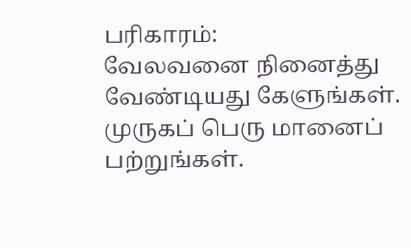பரிகாரம்:
வேலவனை நினைத்து வேண்டியது கேளுங்கள். முருகப் பெரு மானைப் பற்றுங்கள்.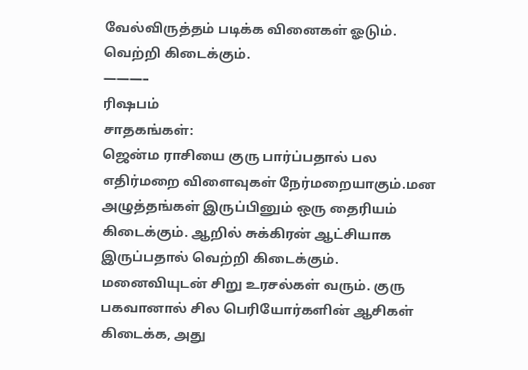வேல்விருத்தம் படிக்க வினைகள் ஓடும். வெற்றி கிடைக்கும்.
———–
ரிஷபம்
சாதகங்கள்:
ஜென்ம ராசியை குரு பார்ப்பதால் பல எதிர்மறை விளைவுகள் நேர்மறையாகும்.மன அழுத்தங்கள் இருப்பினும் ஒரு தைரியம் கிடைக்கும். ஆறில் சுக்கிரன் ஆட்சியாக இருப்பதால் வெற்றி கிடைக்கும். மனைவியுடன் சிறு உரசல்கள் வரும். குரு பகவானால் சில பெரியோர்களின் ஆசிகள் கிடைக்க, அது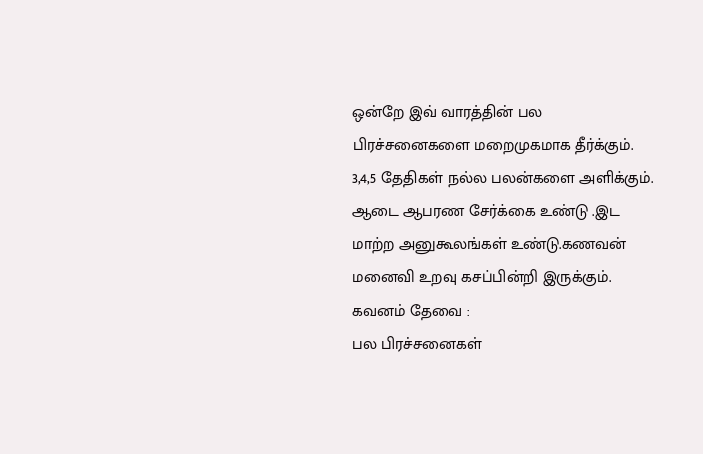ஒன்றே இவ் வாரத்தின் பல பிரச்சனைகளை மறைமுகமாக தீர்க்கும். 3,4,5 தேதிகள் நல்ல பலன்களை அளிக்கும். ஆடை ஆபரண சேர்க்கை உண்டு .இட மாற்ற அனுகூலங்கள் உண்டு.கணவன் மனைவி உறவு கசப்பின்றி இருக்கும்.
கவனம் தேவை :
பல பிரச்சனைகள்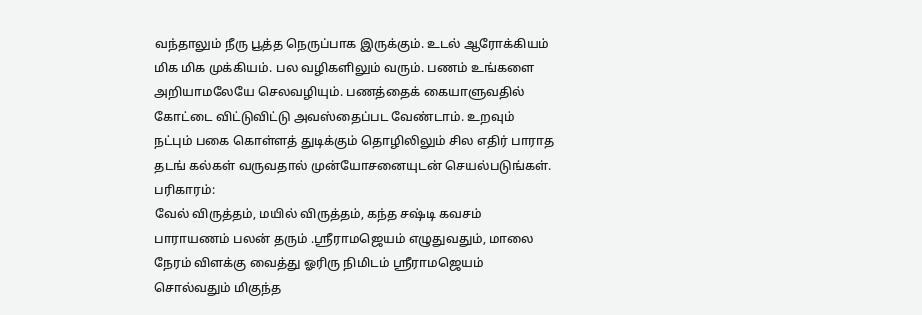வந்தாலும் நீரு பூத்த நெருப்பாக இருக்கும். உடல் ஆரோக்கியம் மிக மிக முக்கியம். பல வழிகளிலும் வரும். பணம் உங்களை அறியாமலேயே செலவழியும். பணத்தைக் கையாளுவதில் கோட்டை விட்டுவிட்டு அவஸ்தைப்பட வேண்டாம். உறவும் நட்பும் பகை கொள்ளத் துடிக்கும் தொழிலிலும் சில எதிர் பாராத தடங் கல்கள் வருவதால் முன்யோசனையுடன் செயல்படுங்கள்.
பரிகாரம்:
வேல் விருத்தம், மயில் விருத்தம், கந்த சஷ்டி கவசம் பாராயணம் பலன் தரும் .ஸ்ரீராமஜெயம் எழுதுவதும், மாலை நேரம் விளக்கு வைத்து ஓரிரு நிமிடம் ஸ்ரீராமஜெயம் சொல்வதும் மிகுந்த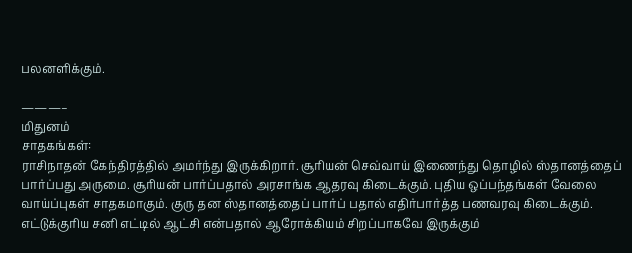பலனளிக்கும்.

———–
மிதுனம்
சாதகங்கள்:
ராசிநாதன் கேந்திரத்தில் அமர்ந்து இருக்கிறார். சூரியன் செவ்வாய் இணைந்து தொழில் ஸ்தானத்தைப் பார்ப்பது அருமை. சூரியன் பார்ப்பதால் அரசாங்க ஆதரவு கிடைக்கும். புதிய ஒப்பந்தங்கள் வேலை வாய்ப்புகள் சாதகமாகும். குரு தன ஸ்தானத்தைப் பார்ப் பதால் எதிர்பார்த்த பணவரவு கிடைக்கும். எட்டுக்குரிய சனி எட்டில் ஆட்சி என்பதால் ஆரோக்கியம் சிறப்பாகவே இருக்கும்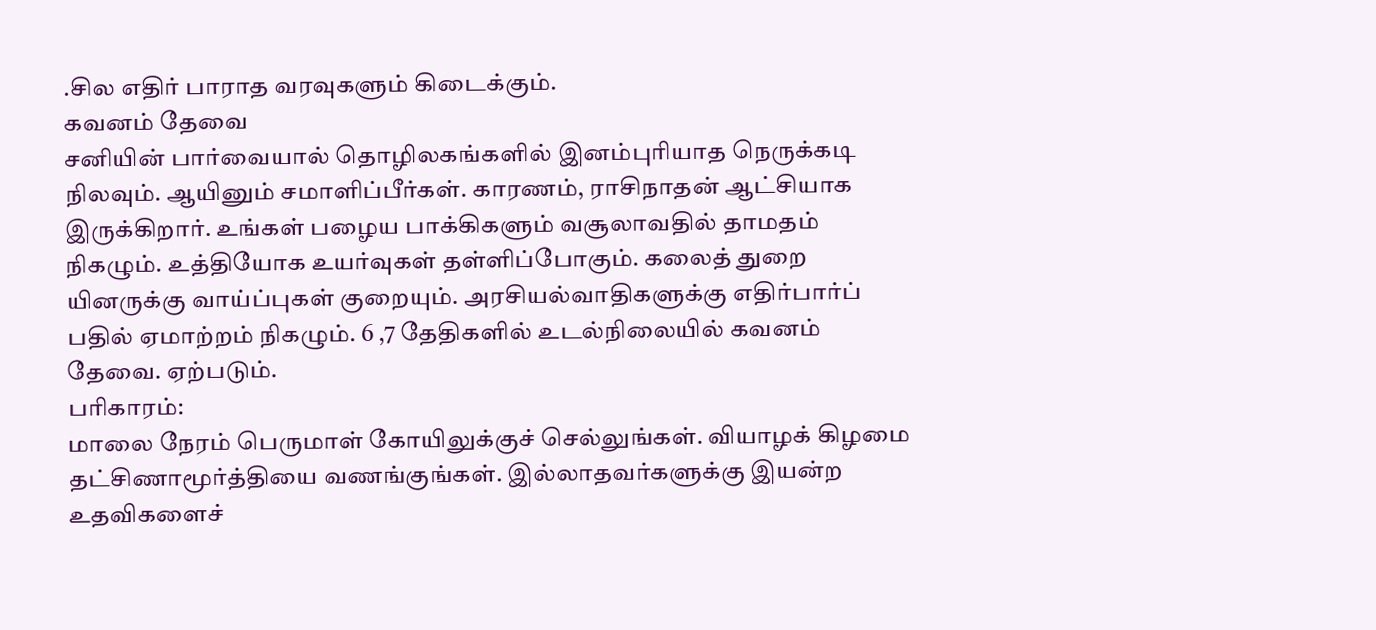.சில எதிர் பாராத வரவுகளும் கிடைக்கும்.
கவனம் தேவை
சனியின் பார்வையால் தொழிலகங்களில் இனம்புரியாத நெருக்கடி நிலவும். ஆயினும் சமாளிப்பீர்கள். காரணம், ராசிநாதன் ஆட்சியாக இருக்கிறார். உங்கள் பழைய பாக்கிகளும் வசூலாவதில் தாமதம் நிகழும். உத்தியோக உயர்வுகள் தள்ளிப்போகும். கலைத் துறை யினருக்கு வாய்ப்புகள் குறையும். அரசியல்வாதிகளுக்கு எதிர்பார்ப் பதில் ஏமாற்றம் நிகழும். 6 ,7 தேதிகளில் உடல்நிலையில் கவனம் தேவை. ஏற்படும்.
பரிகாரம்:
மாலை நேரம் பெருமாள் கோயிலுக்குச் செல்லுங்கள். வியாழக் கிழமை தட்சிணாமூர்த்தியை வணங்குங்கள். இல்லாதவர்களுக்கு இயன்ற உதவிகளைச்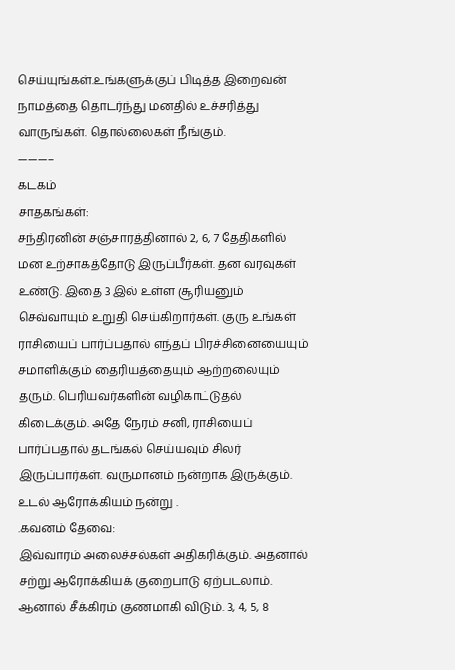செய்யுங்கள்.உங்களுக்குப் பிடித்த இறைவன் நாமத்தை தொடர்ந்து மனதில் உச்சரித்து வாருங்கள். தொல்லைகள் நீங்கும்.
———–
கடகம்
சாதகங்கள்:
சந்திரனின் சஞ்சாரத்தினால் 2, 6, 7 தேதிகளில் மன உற்சாகத்தோடு இருப்பீர்கள். தன வரவுகள் உண்டு. இதை 3 இல் உள்ள சூரியனும் செவ்வாயும் உறுதி செய்கிறார்கள். குரு உங்கள் ராசியைப் பார்ப்பதால் எந்தப் பிரச்சினையையும் சமாளிக்கும் தைரியத்தையும் ஆற்றலையும் தரும். பெரியவர்களின் வழிகாட்டுதல் கிடைக்கும். அதே நேரம் சனி, ராசியைப் பார்ப்பதால் தடங்கல் செய்யவும் சிலர் இருப்பார்கள். வருமானம் நன்றாக இருக்கும். உடல் ஆரோக்கியம் நன்று .
.கவனம் தேவை:
இவ்வாரம் அலைச்சல்கள் அதிகரிக்கும். அதனால் சற்று ஆரோக்கியக் குறைபாடு ஏற்படலாம். ஆனால் சீக்கிரம் குணமாகி விடும். 3, 4, 5, 8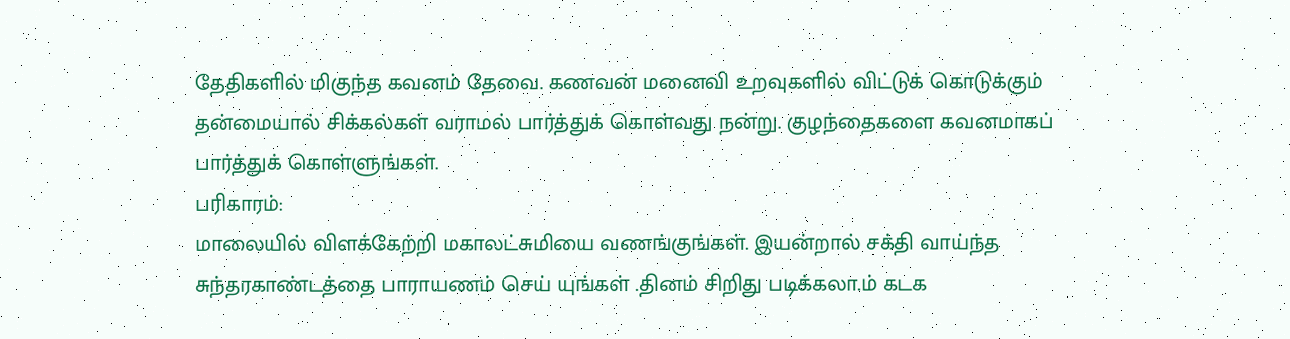தேதிகளில் மிகுந்த கவனம் தேவை. கணவன் மனைவி உறவுகளில் விட்டுக் கொடுக்கும் தன்மையால் சிக்கல்கள் வராமல் பார்த்துக் கொள்வது நன்று. குழந்தைகளை கவனமாகப் பார்த்துக் கொள்ளுங்கள்.
பரிகாரம்:
மாலையில் விளக்கேற்றி மகாலட்சுமியை வணங்குங்கள். இயன்றால் சக்தி வாய்ந்த சுந்தரகாண்டத்தை பாராயணம் செய் யுங்கள் .தினம் சிறிது படிக்கலா.ம் கடக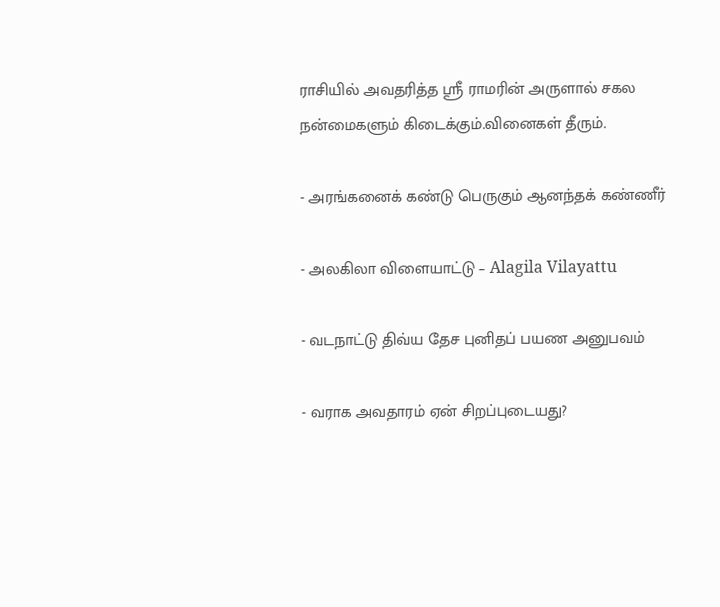ராசியில் அவதரித்த ஸ்ரீ ராமரின் அருளால் சகல நன்மைகளும் கிடைக்கும்.வினைகள் தீரும்.

- அரங்கனைக் கண்டு பெருகும் ஆனந்தக் கண்ணீர்

- அலகிலா விளையாட்டு – Alagila Vilayattu

- வடநாட்டு திவ்ய தேச புனிதப் பயண அனுபவம்

- வராக அவதாரம் ஏன் சிறப்புடையது?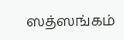ஸத்ஸங்கம்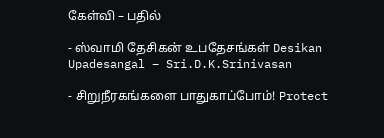கேள்வி – பதில்

- ஸ்வாமி தேசிகன் உபதேசங்கள் Desikan Upadesangal – Sri.D.K.Srinivasan

- சிறுநீரகங்களை பாதுகாப்போம்! Protect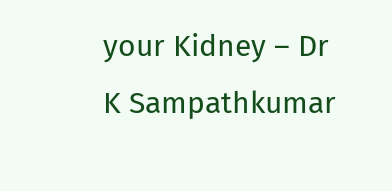your Kidney – Dr K Sampathkumar